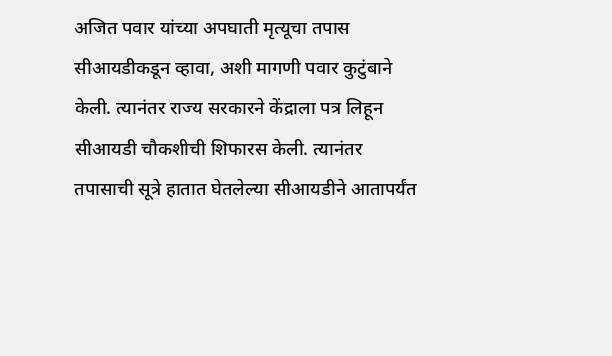अजित पवार यांच्या अपघाती मृत्यूचा तपास सीआयडीकडून व्हावा, अशी मागणी पवार कुटुंबाने केली. त्यानंतर राज्य सरकारने केंद्राला पत्र लिहून सीआयडी चौकशीची शिफारस केली. त्यानंतर तपासाची सूत्रे हातात घेतलेल्या सीआयडीने आतापर्यंत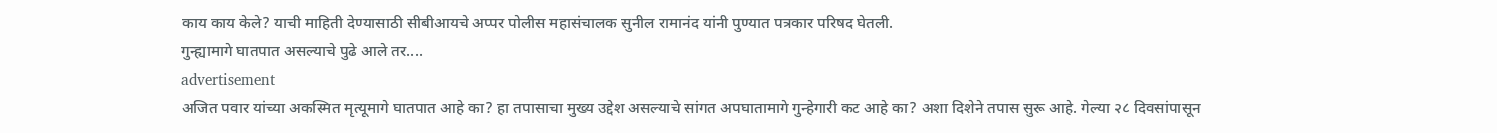काय काय केले? याची माहिती देण्यासाठी सीबीआयचे अप्पर पोलीस महासंचालक सुनील रामानंद यांनी पुण्यात पत्रकार परिषद घेतली.
गुन्ह्यामागे घातपात असल्याचे पुढे आले तर....
advertisement
अजित पवार यांच्या अकस्मित मृत्यूमागे घातपात आहे का? हा तपासाचा मुख्य उद्देश असल्याचे सांगत अपघातामागे गुन्हेगारी कट आहे का? अशा दिशेने तपास सुरू आहे. गेल्या २८ दिवसांपासून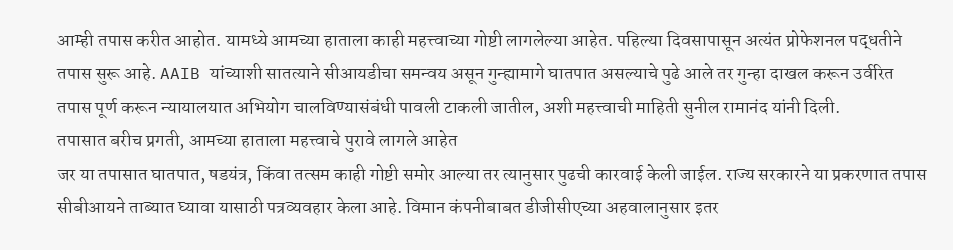आम्ही तपास करीत आहोत. यामध्ये आमच्या हाताला काही महत्त्वाच्या गोष्टी लागलेल्या आहेत. पहिल्या दिवसापासून अत्यंत प्रोफेशनल पद्धतीने तपास सुरू आहे. AAIB यांच्याशी सातत्याने सीआयडीचा समन्वय असून गुन्ह्यामागे घातपात असल्याचे पुढे आले तर गुन्हा दाखल करून उर्वरित तपास पूर्ण करून न्यायालयात अभियोग चालविण्यासंबंधी पावली टाकली जातील, अशी महत्त्वाची माहिती सुनील रामानंद यांनी दिली.
तपासात बरीच प्रगती, आमच्या हाताला महत्त्वाचे पुरावे लागले आहेत
जर या तपासात घातपात, षडयंत्र, किंवा तत्सम काही गोष्टी समोर आल्या तर त्यानुसार पुढची कारवाई केली जाईल. राज्य सरकारने या प्रकरणात तपास सीबीआयने ताब्यात घ्यावा यासाठी पत्रव्यवहार केला आहे. विमान कंपनीबाबत डीजीसीएच्या अहवालानुसार इतर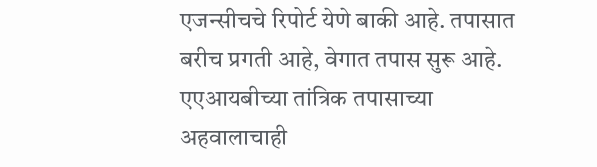एजन्सीचचे रिपोर्ट येणे बाकी आहे. तपासात बरीच प्रगती आहे, वेगात तपास सुरू आहे. एएआयबीच्या तांत्रिक तपासाच्या अहवालाचाही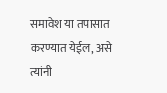समावेश या तपासात करण्यात येईल, असे त्यांनी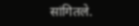सांगितले.